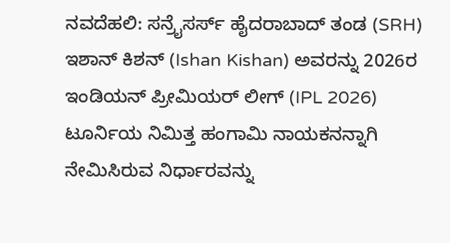ನವದೆಹಲಿ: ಸನ್ರೈಸರ್ಸ್ ಹೈದರಾಬಾದ್ ತಂಡ (SRH) ಇಶಾನ್ ಕಿಶನ್ (Ishan Kishan) ಅವರನ್ನು 2026ರ ಇಂಡಿಯನ್ ಪ್ರೀಮಿಯರ್ ಲೀಗ್ (IPL 2026) ಟೂರ್ನಿಯ ನಿಮಿತ್ತ ಹಂಗಾಮಿ ನಾಯಕನನ್ನಾಗಿ ನೇಮಿಸಿರುವ ನಿರ್ಧಾರವನ್ನು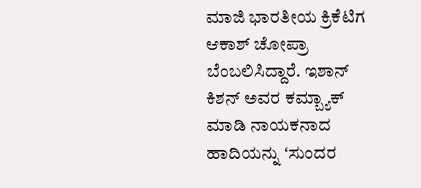ಮಾಜಿ ಭಾರತೀಯ ಕ್ರಿಕೆಟಿಗ ಆಕಾಶ್ ಚೋಪ್ರಾ ಬೆಂಬಲಿಸಿದ್ದಾರೆ. ಇಶಾನ್ ಕಿಶನ್ ಅವರ ಕಮ್ಬ್ಯಾಕ್ ಮಾಡಿ ನಾಯಕನಾದ ಹಾದಿಯನ್ನು ʻಸುಂದರ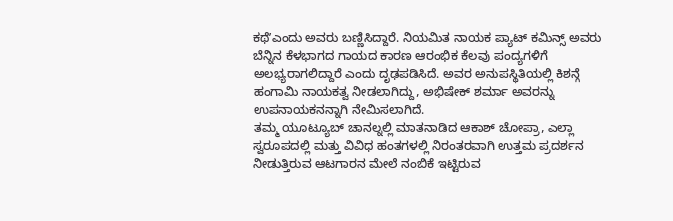ಕಥೆʼಎಂದು ಅವರು ಬಣ್ಣಿಸಿದ್ದಾರೆ. ನಿಯಮಿತ ನಾಯಕ ಪ್ಯಾಟ್ ಕಮಿನ್ಸ್ ಅವರು ಬೆನ್ನಿನ ಕೆಳಭಾಗದ ಗಾಯದ ಕಾರಣ ಆರಂಭಿಕ ಕೆಲವು ಪಂದ್ಯಗಳಿಗೆ ಅಲಭ್ಯರಾಗಲಿದ್ದಾರೆ ಎಂದು ದೃಢಪಡಿಸಿದೆ. ಅವರ ಅನುಪಸ್ಥಿತಿಯಲ್ಲಿ ಕಿಶನ್ಗೆ ಹಂಗಾಮಿ ನಾಯಕತ್ವ ನೀಡಲಾಗಿದ್ದು, ಅಭಿಷೇಕ್ ಶರ್ಮಾ ಅವರನ್ನು ಉಪನಾಯಕನನ್ನಾಗಿ ನೇಮಿಸಲಾಗಿದೆ.
ತಮ್ಮ ಯೂಟ್ಯೂಬ್ ಚಾನಲ್ನಲ್ಲಿ ಮಾತನಾಡಿದ ಆಕಾಶ್ ಚೋಪ್ರಾ, ಎಲ್ಲಾ ಸ್ವರೂಪದಲ್ಲಿ ಮತ್ತು ವಿವಿಧ ಹಂತಗಳಲ್ಲಿ ನಿರಂತರವಾಗಿ ಉತ್ತಮ ಪ್ರದರ್ಶನ ನೀಡುತ್ತಿರುವ ಆಟಗಾರನ ಮೇಲೆ ನಂಬಿಕೆ ಇಟ್ಟಿರುವ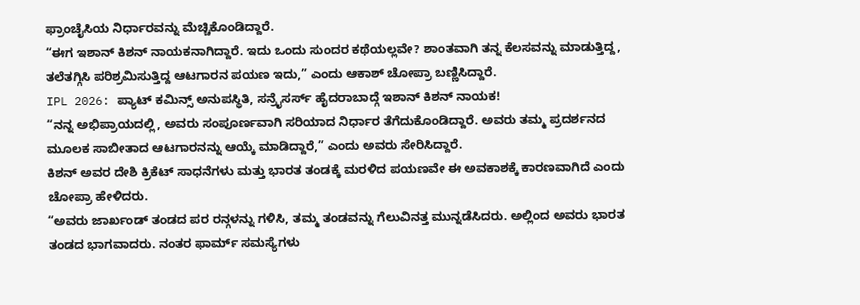ಫ್ರಾಂಚೈಸಿಯ ನಿರ್ಧಾರವನ್ನು ಮೆಚ್ಚಿಕೊಂಡಿದ್ದಾರೆ.
“ಈಗ ಇಶಾನ್ ಕಿಶನ್ ನಾಯಕನಾಗಿದ್ದಾರೆ. ಇದು ಒಂದು ಸುಂದರ ಕಥೆಯಲ್ಲವೇ? ಶಾಂತವಾಗಿ ತನ್ನ ಕೆಲಸವನ್ನು ಮಾಡುತ್ತಿದ್ದ, ತಲೆತಗ್ಗಿಸಿ ಪರಿಶ್ರಮಿಸುತ್ತಿದ್ದ ಆಟಗಾರನ ಪಯಣ ಇದು,” ಎಂದು ಆಕಾಶ್ ಚೋಪ್ರಾ ಬಣ್ಣಿಸಿದ್ದಾರೆ.
IPL 2026: ಪ್ಯಾಟ್ ಕಮಿನ್ಸ್ ಅನುಪಸ್ಥಿತಿ, ಸನ್ರೈಸರ್ಸ್ ಹೈದರಾಬಾದ್ಗೆ ಇಶಾನ್ ಕಿಶನ್ ನಾಯಕ!
“ನನ್ನ ಅಭಿಪ್ರಾಯದಲ್ಲಿ, ಅವರು ಸಂಪೂರ್ಣವಾಗಿ ಸರಿಯಾದ ನಿರ್ಧಾರ ತೆಗೆದುಕೊಂಡಿದ್ದಾರೆ. ಅವರು ತಮ್ಮ ಪ್ರದರ್ಶನದ ಮೂಲಕ ಸಾಬೀತಾದ ಆಟಗಾರನನ್ನು ಆಯ್ಕೆ ಮಾಡಿದ್ದಾರೆ,” ಎಂದು ಅವರು ಸೇರಿಸಿದ್ದಾರೆ.
ಕಿಶನ್ ಅವರ ದೇಶಿ ಕ್ರಿಕೆಟ್ ಸಾಧನೆಗಳು ಮತ್ತು ಭಾರತ ತಂಡಕ್ಕೆ ಮರಳಿದ ಪಯಣವೇ ಈ ಅವಕಾಶಕ್ಕೆ ಕಾರಣವಾಗಿದೆ ಎಂದು ಚೋಪ್ರಾ ಹೇಳಿದರು.
“ಅವರು ಜಾರ್ಖಂಡ್ ತಂಡದ ಪರ ರನ್ಗಳನ್ನು ಗಳಿಸಿ, ತಮ್ಮ ತಂಡವನ್ನು ಗೆಲುವಿನತ್ತ ಮುನ್ನಡೆಸಿದರು. ಅಲ್ಲಿಂದ ಅವರು ಭಾರತ ತಂಡದ ಭಾಗವಾದರು. ನಂತರ ಫಾರ್ಮ್ ಸಮಸ್ಯೆಗಳು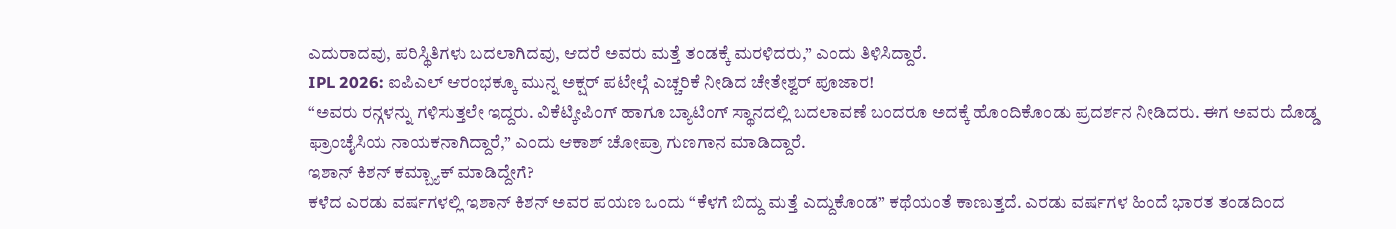ಎದುರಾದವು, ಪರಿಸ್ಥಿತಿಗಳು ಬದಲಾಗಿದವು, ಆದರೆ ಅವರು ಮತ್ತೆ ತಂಡಕ್ಕೆ ಮರಳಿದರು,” ಎಂದು ತಿಳಿಸಿದ್ದಾರೆ.
IPL 2026: ಐಪಿಎಲ್ ಆರಂಭಕ್ಕೂ ಮುನ್ನ ಅಕ್ಷರ್ ಪಟೇಲ್ಗೆ ಎಚ್ಚರಿಕೆ ನೀಡಿದ ಚೇತೇಶ್ವರ್ ಪೂಜಾರ!
“ಅವರು ರನ್ಗಳನ್ನು ಗಳಿಸುತ್ತಲೇ ಇದ್ದರು. ವಿಕೆಟ್ಕೀಪಿಂಗ್ ಹಾಗೂ ಬ್ಯಾಟಿಂಗ್ ಸ್ಥಾನದಲ್ಲಿ ಬದಲಾವಣೆ ಬಂದರೂ ಅದಕ್ಕೆ ಹೊಂದಿಕೊಂಡು ಪ್ರದರ್ಶನ ನೀಡಿದರು. ಈಗ ಅವರು ದೊಡ್ಡ ಫ್ರಾಂಚೈಸಿಯ ನಾಯಕನಾಗಿದ್ದಾರೆ,” ಎಂದು ಆಕಾಶ್ ಚೋಪ್ರಾ ಗುಣಗಾನ ಮಾಡಿದ್ದಾರೆ.
ಇಶಾನ್ ಕಿಶನ್ ಕಮ್ಬ್ಯಾಕ್ ಮಾಡಿದ್ದೇಗೆ?
ಕಳೆದ ಎರಡು ವರ್ಷಗಳಲ್ಲಿ ಇಶಾನ್ ಕಿಶನ್ ಅವರ ಪಯಣ ಒಂದು “ಕೆಳಗೆ ಬಿದ್ದು ಮತ್ತೆ ಎದ್ದುಕೊಂಡ” ಕಥೆಯಂತೆ ಕಾಣುತ್ತದೆ. ಎರಡು ವರ್ಷಗಳ ಹಿಂದೆ ಭಾರತ ತಂಡದಿಂದ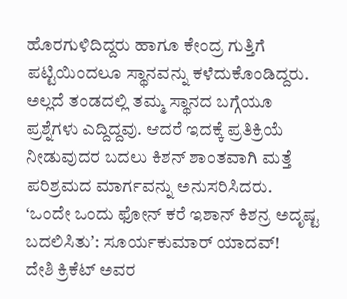ಹೊರಗುಳಿದಿದ್ದರು ಹಾಗೂ ಕೇಂದ್ರ ಗುತ್ತಿಗೆ ಪಟ್ಟಿಯಿಂದಲೂ ಸ್ಥಾನವನ್ನು ಕಳೆದುಕೊಂಡಿದ್ದರು. ಅಲ್ಲದೆ ತಂಡದಲ್ಲಿ ತಮ್ಮ ಸ್ಥಾನದ ಬಗ್ಗೆಯೂ ಪ್ರಶ್ನೆಗಳು ಎದ್ದಿದ್ದವು. ಆದರೆ ಇದಕ್ಕೆ ಪ್ರತಿಕ್ರಿಯೆ ನೀಡುವುದರ ಬದಲು ಕಿಶನ್ ಶಾಂತವಾಗಿ ಮತ್ತೆ ಪರಿಶ್ರಮದ ಮಾರ್ಗವನ್ನು ಅನುಸರಿಸಿದರು.
ʻಒಂದೇ ಒಂದು ಫೋನ್ ಕರೆ ಇಶಾನ್ ಕಿಶನ್ರ ಅದೃಷ್ಟ ಬದಲಿಸಿತುʼ: ಸೂರ್ಯಕುಮಾರ್ ಯಾದವ್!
ದೇಶಿ ಕ್ರಿಕೆಟ್ ಅವರ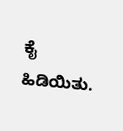ಕೈ ಹಿಡಿಯಿತು.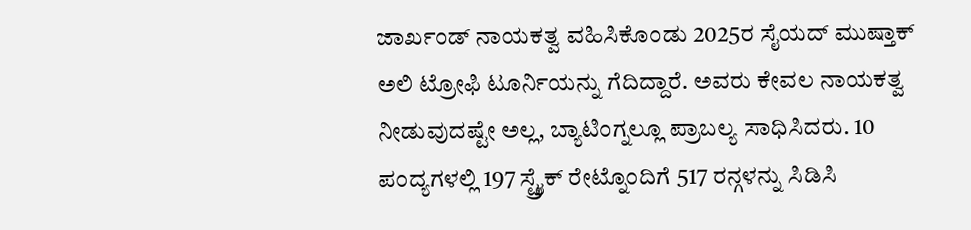ಜಾರ್ಖಂಡ್ ನಾಯಕತ್ವ ವಹಿಸಿಕೊಂಡು 2025ರ ಸೈಯದ್ ಮುಷ್ತಾಕ್ ಅಲಿ ಟ್ರೋಫಿ ಟೂರ್ನಿಯನ್ನು ಗೆದಿದ್ದಾರೆ. ಅವರು ಕೇವಲ ನಾಯಕತ್ವ ನೀಡುವುದಷ್ಟೇ ಅಲ್ಲ, ಬ್ಯಾಟಿಂಗ್ನಲ್ಲೂ ಪ್ರಾಬಲ್ಯ ಸಾಧಿಸಿದರು. 10 ಪಂದ್ಯಗಳಲ್ಲಿ 197 ಸ್ಟ್ರೈಕ್ ರೇಟ್ನೊಂದಿಗೆ 517 ರನ್ಗಳನ್ನು ಸಿಡಿಸಿ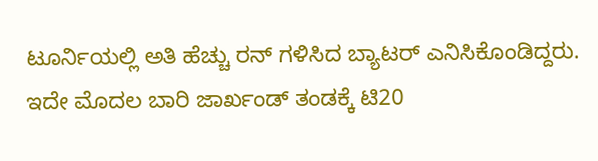ಟೂರ್ನಿಯಲ್ಲಿ ಅತಿ ಹೆಚ್ಚು ರನ್ ಗಳಿಸಿದ ಬ್ಯಾಟರ್ ಎನಿಸಿಕೊಂಡಿದ್ದರು. ಇದೇ ಮೊದಲ ಬಾರಿ ಜಾರ್ಖಂಡ್ ತಂಡಕ್ಕೆ ಟಿ20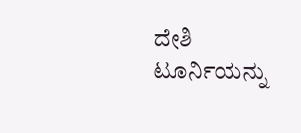ದೇಶಿ ಟೂರ್ನಿಯನ್ನು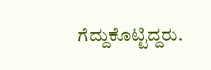ಗೆದ್ದುಕೊಟ್ಟಿದ್ದರು.